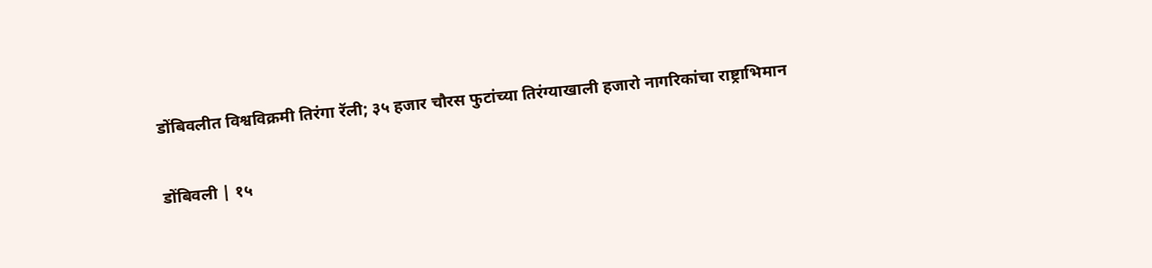डोंबिवलीत विश्वविक्रमी तिरंगा रॅली; ३५ हजार चौरस फुटांच्या तिरंग्याखाली हजारो नागरिकांचा राष्ट्राभिमान


डोंबिवली | १५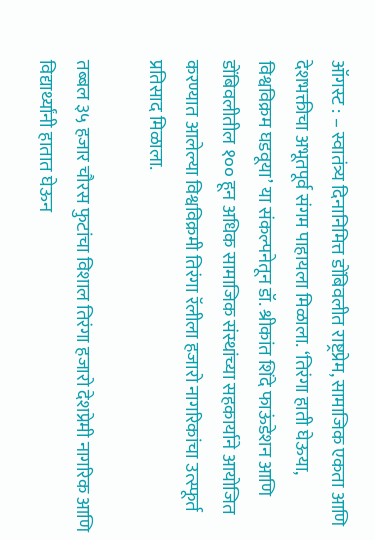ऑगस्ट : – स्वातंत्र्य दिनानिमित्त डोंबिवलीत राष्ट्रप्रेम, सामाजिक एकता आणि देशभक्तीचा अभूतपूर्व संगम पाहायला मिळाला. ‘तिरंगा हाती घेऊया, विश्वविक्रम घडवूया’ या संकल्पनेतून डॉ. श्रीकांत शिंदे फाऊंडेशन आणि डोंबिवलीतील १०० हून अधिक सामाजिक संस्थांच्या सहकार्याने आयोजित करण्यात आलेल्या विश्वविक्रमी तिरंगा रॅलीला हजारो नागरिकांचा उत्स्फूर्त प्रतिसाद मिळाला.

तब्बल ३५ हजार चौरस फुटांचा विशाल तिरंगा हजारो देशप्रेमी नागरिक आणि विद्यार्थ्यांनी हातात घेऊन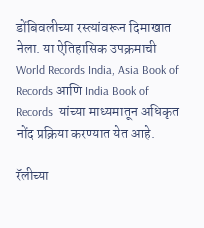डोंबिवलीच्या रस्त्यांवरून दिमाखात नेला. या ऐतिहासिक उपक्रमाची World Records India, Asia Book of Records आणि India Book of Records  यांच्या माध्यमातून अधिकृत नोंद प्रक्रिया करण्यात येत आहे.

रॅलीच्या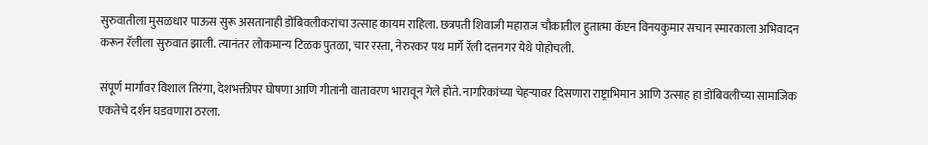सुरुवातीला मुसळधार पाऊस सुरू असतानाही डोंबिवलीकरांचा उत्साह कायम राहिला. छत्रपती शिवाजी महाराज चौकातील हुतात्मा कॅप्टन विनयकुमार सचान स्मारकाला अभिवादन करून रॅलीला सुरुवात झाली. त्यानंतर लोकमान्य टिळक पुतळा, चार रस्ता, नेरुरकर पथ मार्गे रॅली दत्तनगर येथे पोहोचली.

संपूर्ण मार्गावर विशाल तिरंगा, देशभक्तीपर घोषणा आणि गीतांनी वातावरण भारावून गेले होते. नागरिकांच्या चेहऱ्यावर दिसणारा राष्ट्राभिमान आणि उत्साह हा डोंबिवलीच्या सामाजिक एकतेचे दर्शन घडवणारा ठरला.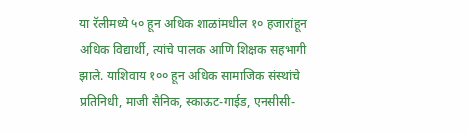या रॅलीमध्ये ५० हून अधिक शाळांमधील १० हजारांहून अधिक विद्यार्थी, त्यांचे पालक आणि शिक्षक सहभागी झाले. याशिवाय १०० हून अधिक सामाजिक संस्थांचे प्रतिनिधी, माजी सैनिक, स्काऊट-गाईड, एनसीसी-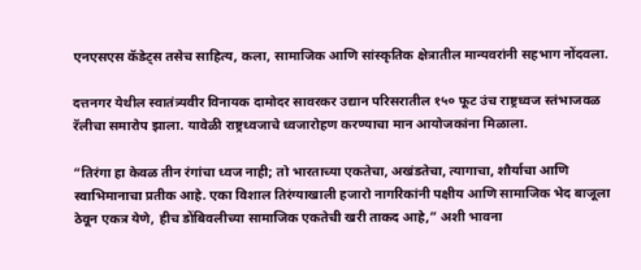एनएसएस कॅडेट्स तसेच साहित्य, कला, सामाजिक आणि सांस्कृतिक क्षेत्रातील मान्यवरांनी सहभाग नोंदवला.

दत्तनगर येथील स्वातंत्र्यवीर विनायक दामोदर सावरकर उद्यान परिसरातील १५० फूट उंच राष्ट्रध्वज स्तंभाजवळ रॅलीचा समारोप झाला. यावेळी राष्ट्रध्वजाचे ध्वजारोहण करण्याचा मान आयोजकांना मिळाला.

“तिरंगा हा केवळ तीन रंगांचा ध्वज नाही; तो भारताच्या एकतेचा, अखंडतेचा, त्यागाचा, शौर्याचा आणि स्वाभिमानाचा प्रतीक आहे. एका विशाल तिरंग्याखाली हजारो नागरिकांनी पक्षीय आणि सामाजिक भेद बाजूला ठेवून एकत्र येणे, हीच डोंबिवलीच्या सामाजिक एकतेची खरी ताकद आहे,” अशी भावना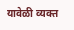यावेळी व्यक्त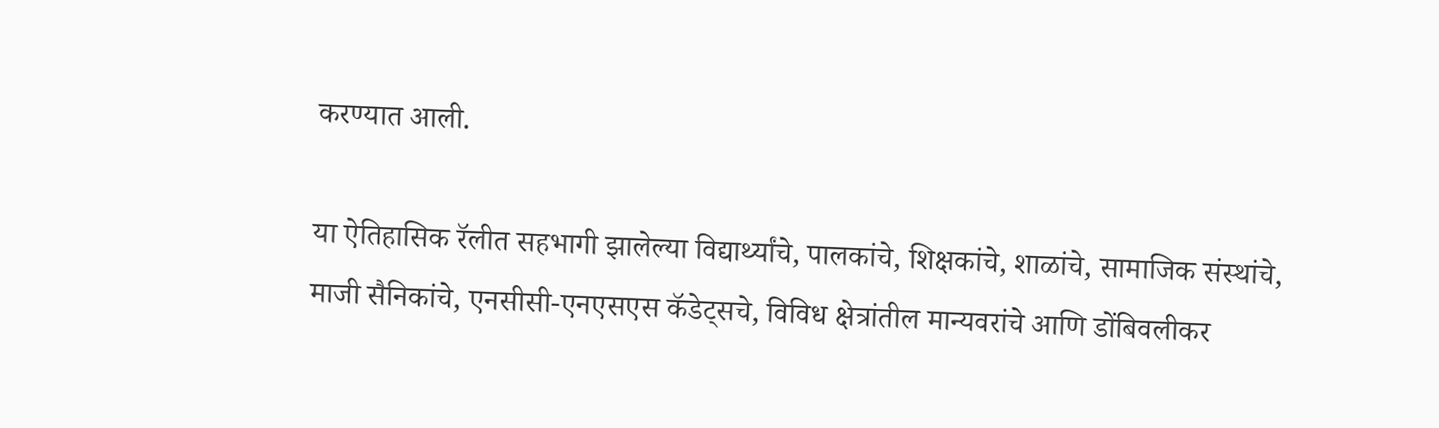करण्यात आली.

या ऐतिहासिक रॅलीत सहभागी झालेल्या विद्यार्थ्यांचे, पालकांचे, शिक्षकांचे, शाळांचे, सामाजिक संस्थांचे, माजी सैनिकांचे, एनसीसी-एनएसएस कॅडेट्सचे, विविध क्षेत्रांतील मान्यवरांचे आणि डोंबिवलीकर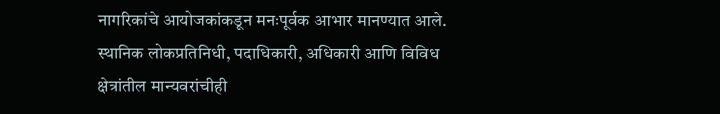नागरिकांचे आयोजकांकडून मनःपूर्वक आभार मानण्यात आले. स्थानिक लोकप्रतिनिधी, पदाधिकारी, अधिकारी आणि विविध क्षेत्रांतील मान्यवरांचीही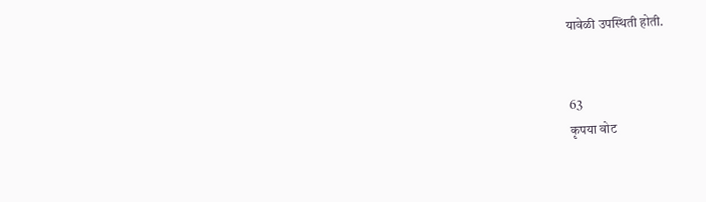यावेळी उपस्थिती होती.


63
कृपया वोट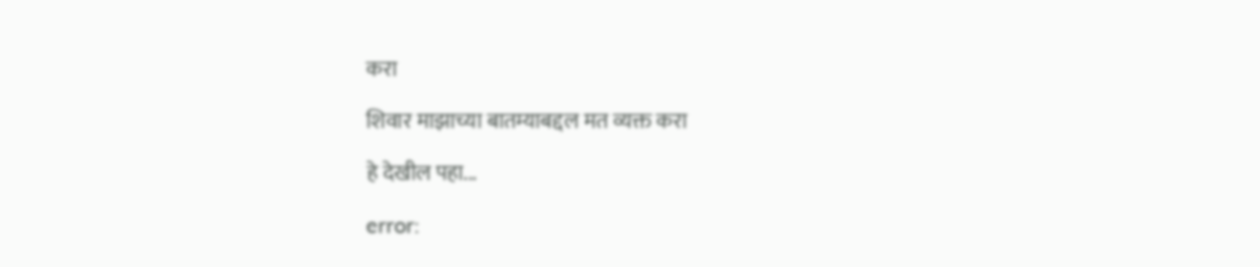करा

शिवार माझाच्या बातम्याबद्दल मत व्यक्त करा

हे देखील पहा...

error: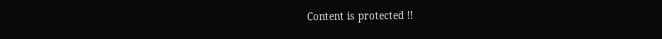Content is protected !!